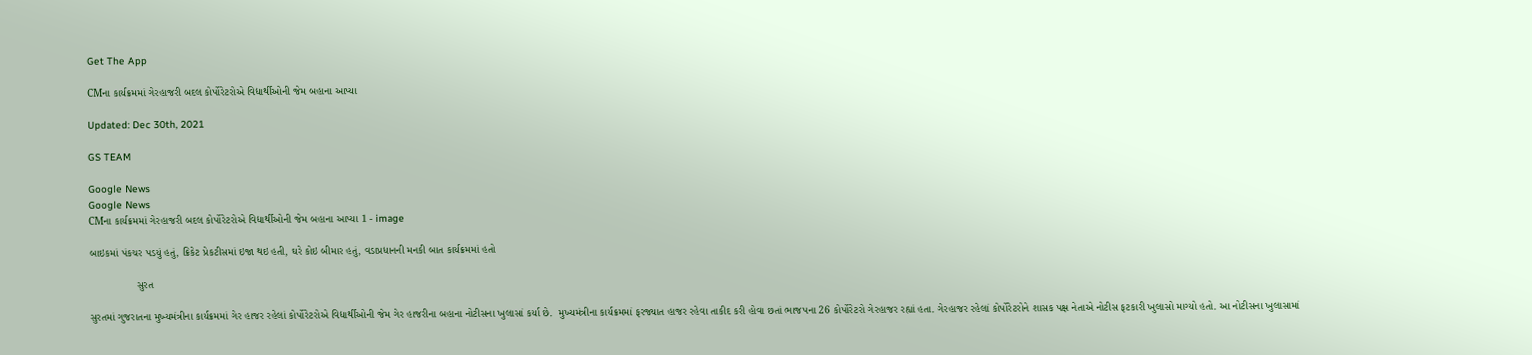Get The App

CMના કાર્યક્રમમાં ગેરહાજરી બદલ કોર્પોરેટરોએ વિદ્યાર્થીઓની જેમ બહાના આપ્યા

Updated: Dec 30th, 2021

GS TEAM

Google News
Google News
CMના કાર્યક્રમમાં ગેરહાજરી બદલ કોર્પોરેટરોએ વિદ્યાર્થીઓની જેમ બહાના આપ્યા 1 - image

બાઇકમાં પંકચર પડયું હતું, ક્રિકેટ પ્રેકટીસમાં ઇજા થઇ હતી, ઘરે કોઇ બીમાર હતું, વડાપ્રધાનની મનકી બાત કાર્યક્રમમાં હતો

                સુરત

સુરતમાં ગુજરાતના મુખ્યમંત્રીના કાર્યક્રમમાં ગેર હાજર રહેલાં કોર્પોરેટરોએ વિદ્યાર્થીઓની જેમ ગેર હાજરીના બહાના નોટીસના ખુલાસાં કર્યા છે.  મુખ્યમંત્રીના કાર્યક્રમમાં ફરજ્યાત હાજર રહેવા તાકીદ કરી હોવા છતાં ભાજપના 26 કોર્પોરેટરો ગેરહાજર રહ્યાં હતા. ગેરહાજર રહેલાં કોર્પોરેટરોને શાસક પક્ષ નેતાએ નોટીસ ફટકારી ખુલાસો માગ્યો હતો. આ નોટીસના ખુલાસામાં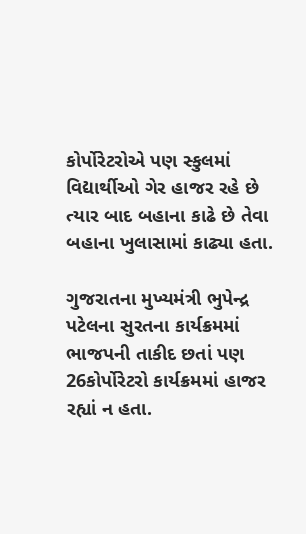કોર્પોરેટરોએ પણ સ્કુલમાં વિદ્યાર્થીઓ ગેર હાજર રહે છે  ત્યાર બાદ બહાના કાઢે છે તેવા બહાના ખુલાસામાં કાઢ્યા હતા.

ગુજરાતના મુખ્યમંત્રી ભુપેન્દ્ર પટેલના સુરતના કાર્યક્રમમાં ભાજપની તાકીદ છતાં પણ 26કોર્પોરેટરો કાર્યક્રમમાં હાજર રહ્યાં ન હતા.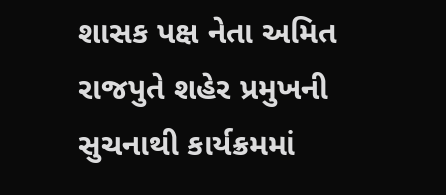શાસક પક્ષ નેતા અમિત રાજપુતે શહેર પ્રમુખની સુચનાથી કાર્યક્રમમાં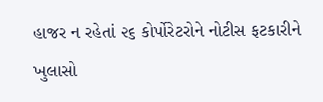હાજર ન રહેતાં ૨૬ કોર્પોરેટરોને નોટીસ ફટકારીને ખુલાસો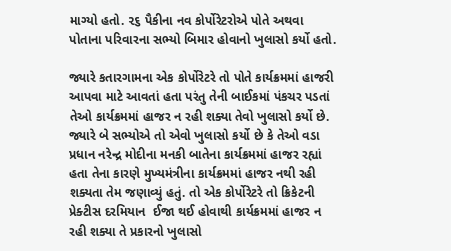માગ્યો હતો. ૨૬ પૈકીના નવ કોર્પોરેટરોએ પોતે અથવા પોતાના પરિવારના સભ્યો બિમાર હોવાનો ખુલાસો કર્યો હતો.

જ્યારે કતારગામના એક કોર્પોરેટરે તો પોતે કાર્યક્રમમાં હાજરી આપવા માટે આવતાં હતા પરંતુ તેની બાઈકમાં પંકચર પડતાં તેઓ કાર્યક્રમમાં હાજર ન રહી શક્યા તેવો ખુલાસો કર્યો છે. જ્યારે બે સભ્યોએ તો એવો ખુલાસો કર્યો છે કે તેઓ વડા પ્રધાન નરેન્દ્ર મોદીના મનકી બાતેના કાર્યક્રમમાં હાજર રહ્યાં હતા તેના કારણે મુખ્યમંત્રીના કાર્યક્રમમાં હાજર નથી રહી શક્યતા તેમ જણાવ્યું હતું. તો એક કોર્પોરેટરે તો ક્રિકેટની પ્રેક્ટીસ દરમિયાન  ઈજા થઈ હોવાથી કાર્યક્રમમાં હાજર ન રહી શક્યા તે પ્રકારનો ખુલાસો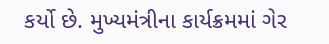કર્યો છે. મુખ્યમંત્રીના કાર્યક્રમમાં ગેર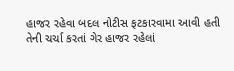હાજર રહેવા બદલ નોટીસ ફટકારવામા આવી હતી તેની ચર્ચા કરતાં ગેર હાજર રહેલાં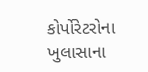કોર્પોરેટરોના ખુલાસાના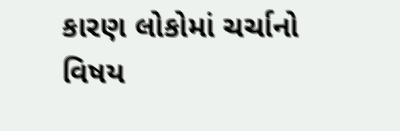કારણ લોકોમાં ચર્ચાનો વિષય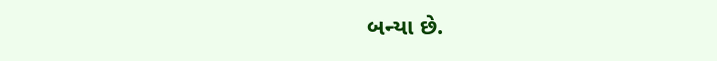બન્યા છે.